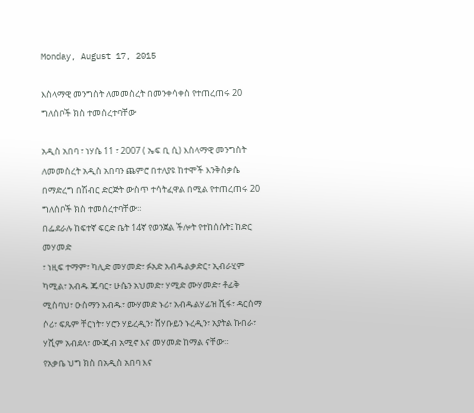Monday, August 17, 2015

እስላማዊ መንግስት ለመመስረት በመንቀሳቀስ የተጠረጠሩ 20 ግለሰቦች ክስ ተመሰረተባቸው

አዲስ አበባ ፣ ነሃሴ 11 ፣ 2007 ( ኤፍ ቢ ሲ) እስላማዊ መንግስት ለመመስረት አዲስ አበባን ጨምሮ በተለያዩ ከተሞች እንቅስቃሴ በማድረግ በሽብር ድርጅት ውስጥ ተሳትፈዋል በሚል የተጠረጠሩ 20 ግለሰቦች ክስ ተመሰረተባቸው።
በፌደራሉ ከፍተኛ ፍርድ ቤት 14ኛ የወንጀል ችሎት የተከሰሱት፤ ከድር መሃመድ
፣ ነዚፍ ተማም፣ ካሊድ መሃመድ፣ ፉአድ አብዱልቃድር፣ ኢብራሂም ካሚል፣ አብዱ ጁባር፣ ሁሴን አህመድ፣ ሃሚድ ሙሃመድ፣ ቶፊቅ ሚስባህ፣ ዑስማን አብዱ፣ ሙሃመድ ኑሪ፣ አብዱልሃፊዝ ሺፋ፣ ዳርሰማ ሶሪ፣ ፍጹም ቸርነት፣ ሃሮን ሃይረዲን፣ ሸሃቡይን ኑረዲን፣ አያትል ኩበራ፣ ሃሺም አብደላ፣ ሙጂብ አሚኖ እና መሃመድ ከማል ናቸው።
የአቃቤ ህግ ክስ በአዲስ አበባ እና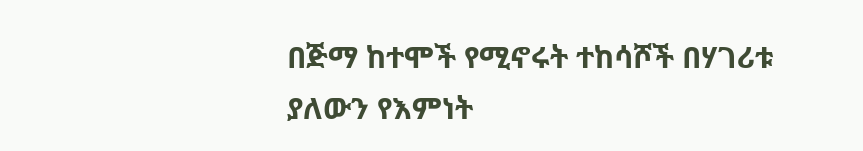በጅማ ከተሞች የሚኖሩት ተከሳሾች በሃገሪቱ ያለውን የእምነት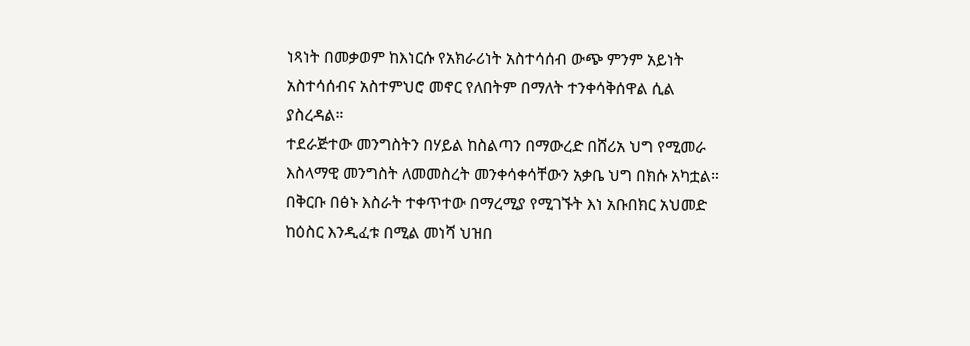ነጻነት በመቃወም ከእነርሱ የአክራሪነት አስተሳሰብ ውጭ ምንም አይነት አስተሳሰብና አስተምህሮ መኖር የለበትም በማለት ተንቀሳቅሰዋል ሲል ያስረዳል።
ተደራጅተው መንግስትን በሃይል ከስልጣን በማውረድ በሸሪአ ህግ የሚመራ እስላማዊ መንግስት ለመመስረት መንቀሳቀሳቸውን አቃቤ ህግ በክሱ አካቷል።
በቅርቡ በፅኑ እስራት ተቀጥተው በማረሚያ የሚገኙት እነ አቡበክር አህመድ ከዕስር እንዲፈቱ በሚል መነሻ ህዝበ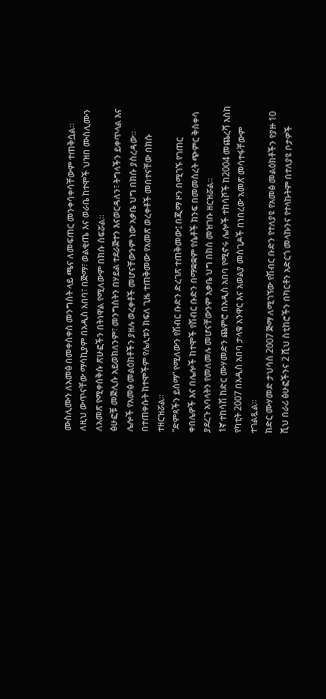ሙስሊሙን ለአመፅ በመቀስቀስ መንግስት ላይ ጫና ለመፍጠር መንቀሳቀሳቸውም ተጠቅሷል።
ለዚህ ውጥናቸው ማሳኪያም በአዲስ አበባ፣ በጅማ፣ ወልቂጤ እና ወራቤ ከተሞች ህዝበ ሙስሊሙን ለአመጽ የሚቀሰቅሱ ጽሁፎችን በትነዋል የሚለውም በክሱ ሰፍሯል።
ፅሁፎቹ መጅሊሱ አይወክለንም፣ መንግስትን በሃይል ተደራጅተን እናወርዳለን፣ ትግላችን ይቀጥላል እና ሌሎች የአመፅ መልዕክቶችን ያዘሉ ወረቀቶች መሆናቸውንም ነው አቃቤ ህግ በክሱ ያስረዳው።
በተጠቀሱት ከተሞችም የሌሊቱን ክፍለ ጊዜ ተጠቅመው የአመጽ ወረቀቶች መበተናቸው በክሱ ተዘርዝሯል።
“ድምጻችን ይሰማ” የሚለውን የሽብር ቡድን ድረገጽ ተጠቅመው፤ በጂማ ዞን በሚገኙ የገጠር ቀበሌዎች እና በሌሎች ከተሞች የሽብር ቡድን በማቋቋም የሴቶች ክንፍ በመመስረት ጭምር ቅስቀሳ ያደረጉ አባላትን የመለመሉ መሆናቸውንም አቃቤ ህግ በክስ መዝገቡ ዘርዝሯል።
1ኛ ተከሳሽ ከድር ሙሃመድን ጨምሮ በአዲስ አበባ የሚኖሩ ሌሎች ተከሳሾች ከ2004 መጨረሻ እስከ የካቲት 2007 በአዲስ አበባ ታላቁ አንዋር እና አወልያ መስጊዶች በነበረው አመጽ መሳተፋቸውም ተገልጿል።
ከድር ሙሃመድ ታህሳስ 2007 ጅማ ለሚገኘው የሽብር ቡድን የተለያዩ የአመፅ መልዕክቶችን የያዙ 10 ሺህ በራሪ ፅሁፎችንና 2 ሺህ ስቲከሮችን በካርቶን አድርጎ መላኩንና የተላኩትም በተለያዩ ቦታዎች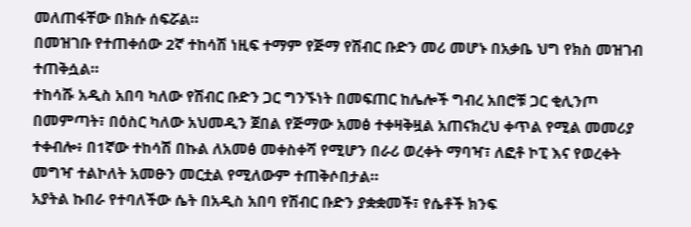መለጠፋቸው በክሱ ሰፍሯል።
በመዝገቡ የተጠቀሰው 2ኛ ተከሳሽ ነዚፍ ተማም የጅማ የሽብር ቡድን መሪ መሆኑ በአቃቤ ህግ የክስ መዝገብ ተጠቅሷል።
ተከሳሹ አዲስ አበባ ካለው የሽብር ቡድን ጋር ግንኙነት በመፍጠር ከሌሎች ግብረ አበሮቹ ጋር ቂሊንጦ በመምጣት፣ በዕስር ካለው አህመዲን ጀበል የጅማው አመፅ ተቀዛቅዟል አጠናክረህ ቀጥል የሚል መመሪያ ተቀብሎ፥ በ1ኛው ተከሳሽ በኩል ለአመፅ መቀስቀሻ የሚሆን በራሪ ወረቀት ማባዣ፣ ለፎቶ ኮፒ እና የወረቀት መግዣ ተልኮለት አመፁን መርቷል የሚለውም ተጠቅሶበታል።
አያትል ኩበራ የተባለችው ሴት በአዲስ አበባ የሽብር ቡድን ያቋቋመች፣ የሴቶች ክንፍ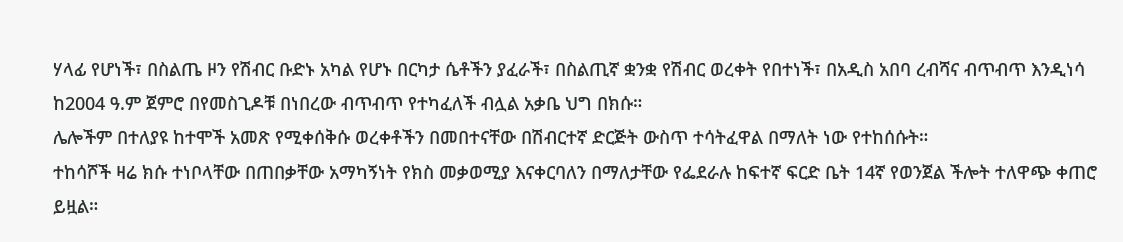ሃላፊ የሆነች፣ በስልጤ ዞን የሽብር ቡድኑ አካል የሆኑ በርካታ ሴቶችን ያፈራች፣ በስልጢኛ ቋንቋ የሽብር ወረቀት የበተነች፣ በአዲስ አበባ ረብሻና ብጥብጥ እንዲነሳ ከ2004 ዓ.ም ጀምሮ በየመስጊዶቹ በነበረው ብጥብጥ የተካፈለች ብሏል አቃቤ ህግ በክሱ።
ሌሎችም በተለያዩ ከተሞች አመጽ የሚቀሰቅሱ ወረቀቶችን በመበተናቸው በሽብርተኛ ድርጅት ውስጥ ተሳትፈዋል በማለት ነው የተከሰሱት።
ተከሳሾች ዛሬ ክሱ ተነቦላቸው በጠበቃቸው አማካኝነት የክስ መቃወሚያ እናቀርባለን በማለታቸው የፌደራሉ ከፍተኛ ፍርድ ቤት 14ኛ የወንጀል ችሎት ተለዋጭ ቀጠሮ ይዟል።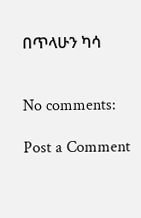በጥላሁን ካሳ


No comments:

Post a Comment